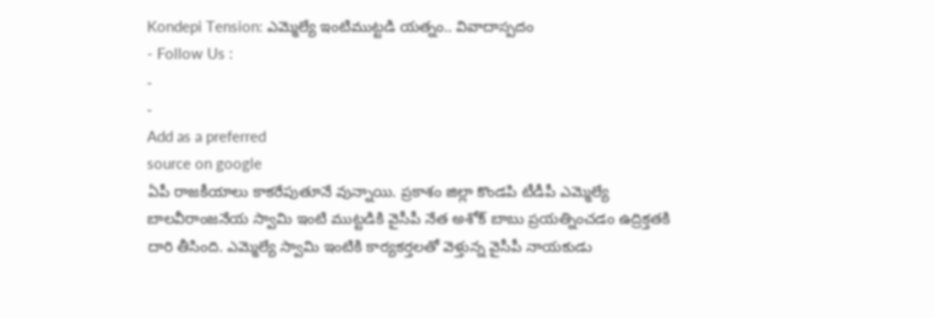Kondepi Tension: ఎమ్మెల్యే ఇంటిముట్టడి యత్నం.. వివాదాస్పదం
- Follow Us :
-
-
Add as a preferred
source on google
ఏపీ రాజకీయాలు కాకరేపుతూనే వున్నాయి. ప్రకాశం జిల్లా కొండపి టీడీపీ ఎమ్మెల్యే బాలవీరాంజనేయ స్వామి ఇంటి ముట్టడికి వైసీపీ నేత అశోక్ బాబు ప్రయత్నించడం ఉద్రిక్తతకి దారి తీసింది. ఎమ్మెల్యే స్వామి ఇంటికి కార్యకర్తలతో వెళ్తున్న వైసీపీ నాయకుడు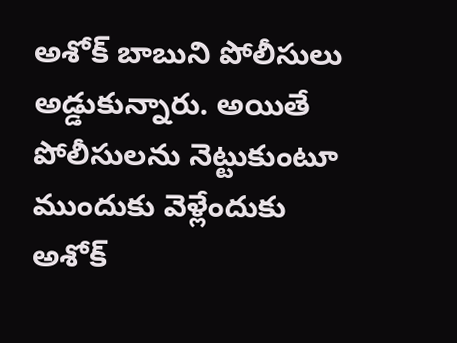అశోక్ బాబుని పోలీసులు అడ్డుకున్నారు. అయితే పోలీసులను నెట్టుకుంటూ ముందుకు వెళ్లేందుకు అశోక్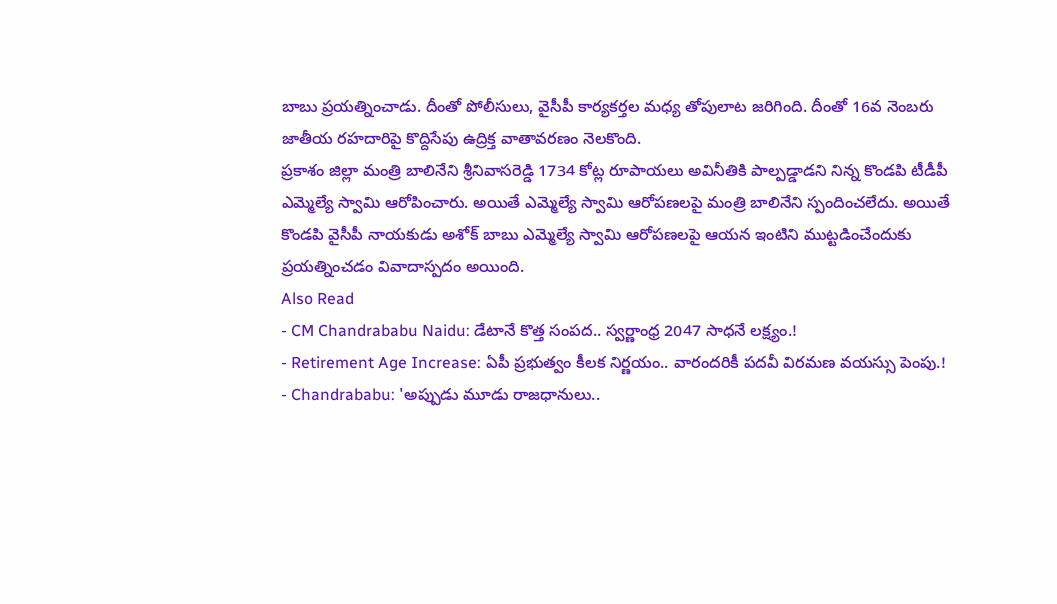బాబు ప్రయత్నించాడు. దీంతో పోలీసులు, వైసీపీ కార్యకర్తల మధ్య తోపులాట జరిగింది. దీంతో 16వ నెంబరు జాతీయ రహదారిపై కొద్దిసేపు ఉద్రిక్త వాతావరణం నెలకొంది.
ప్రకాశం జిల్లా మంత్రి బాలినేని శ్రీనివాసరెడ్డి 1734 కోట్ల రూపాయలు అవినీతికి పాల్పడ్డాడని నిన్న కొండపి టీడీపీ ఎమ్మెల్యే స్వామి ఆరోపించారు. అయితే ఎమ్మెల్యే స్వామి ఆరోపణలపై మంత్రి బాలినేని స్పందించలేదు. అయితే కొండపి వైసీపీ నాయకుడు అశోక్ బాబు ఎమ్మెల్యే స్వామి ఆరోపణలపై ఆయన ఇంటిని ముట్టడించేందుకు ప్రయత్నించడం వివాదాస్పదం అయింది.
Also Read
- CM Chandrababu Naidu: డేటానే కొత్త సంపద.. స్వర్ణాంధ్ర 2047 సాధనే లక్ష్యం.!
- Retirement Age Increase: ఏపీ ప్రభుత్వం కీలక నిర్ణయం.. వారందరికీ పదవీ విరమణ వయస్సు పెంపు.!
- Chandrababu: 'అప్పుడు మూడు రాజధానులు..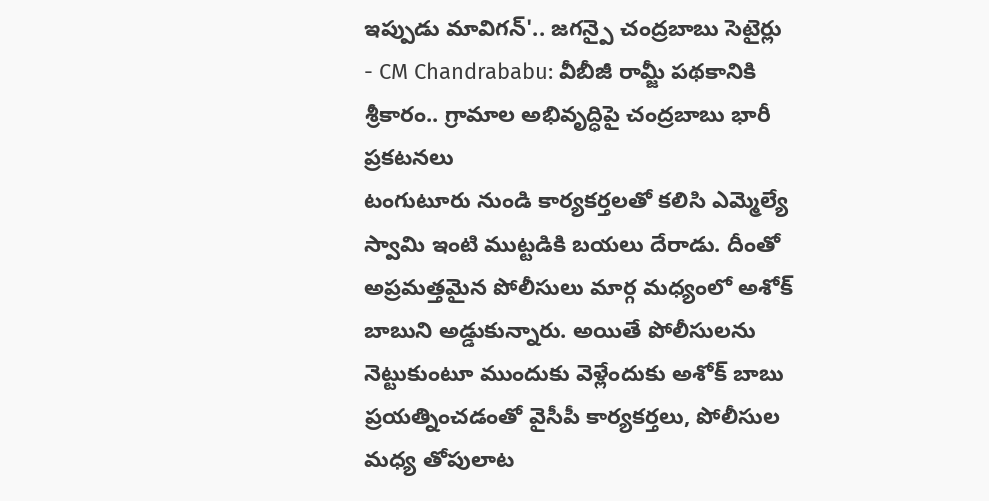ఇప్పుడు మావిగన్'.. జగన్పై చంద్రబాబు సెటైర్లు
- CM Chandrababu: వీబీజీ రామ్జీ పథకానికి శ్రీకారం.. గ్రామాల అభివృద్ధిపై చంద్రబాబు భారీ ప్రకటనలు
టంగుటూరు నుండి కార్యకర్తలతో కలిసి ఎమ్మెల్యే స్వామి ఇంటి ముట్టడికి బయలు దేరాడు. దీంతో అప్రమత్తమైన పోలీసులు మార్గ మధ్యంలో అశోక్ బాబుని అడ్డుకున్నారు. అయితే పోలీసులను నెట్టుకుంటూ ముందుకు వెళ్లేందుకు అశోక్ బాబు ప్రయత్నించడంతో వైసీపీ కార్యకర్తలు, పోలీసుల మధ్య తోపులాట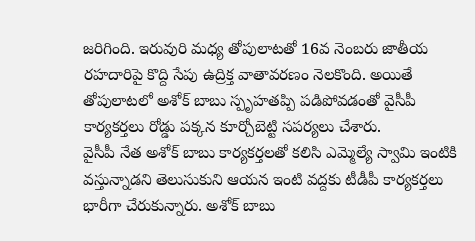జరిగింది. ఇరువురి మధ్య తోపులాటతో 16వ నెంబరు జాతీయ రహదారిపై కొద్ది సేపు ఉద్రిక్త వాతావరణం నెలకొంది. అయితే తోపులాటలో అశోక్ బాబు స్పృహతప్పి పడిపోవడంతో వైసీపీ కార్యకర్తలు రోడ్డు పక్కన కూర్చోబెట్టి సపర్యలు చేశారు.
వైసీపీ నేత అశోక్ బాబు కార్యకర్తలతో కలిసి ఎమ్మెల్యే స్వామి ఇంటికి వస్తున్నాడని తెలుసుకుని ఆయన ఇంటి వద్దకు టీడీపీ కార్యకర్తలు భారీగా చేరుకున్నారు. అశోక్ బాబు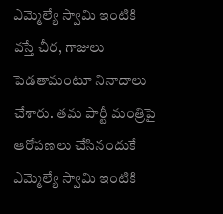ఎమ్మెల్యే స్వామి ఇంటికి వస్తే చీర, గాజులు పెడతామంటూ నినాదాలు చేశారు. తమ పార్టీ మంత్రిపై ఆరోపణలు చేసినందుకే ఎమ్మెల్యే స్వామి ఇంటికి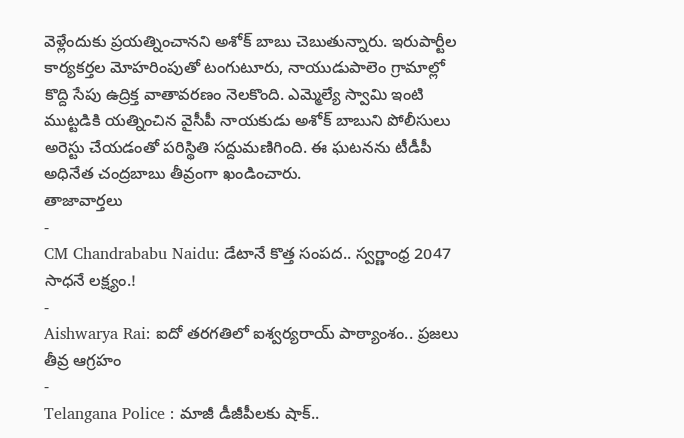వెళ్లేందుకు ప్రయత్నించానని అశోక్ బాబు చెబుతున్నారు. ఇరుపార్టీల కార్యకర్తల మోహరింపుతో టంగుటూరు, నాయుడుపాలెం గ్రామాల్లో కొద్ది సేపు ఉద్రిక్త వాతావరణం నెలకొంది. ఎమ్మెల్యే స్వామి ఇంటి ముట్టడికి యత్నించిన వైసీపీ నాయకుడు అశోక్ బాబుని పోలీసులు అరెస్టు చేయడంతో పరిస్థితి సద్దుమణిగింది. ఈ ఘటనను టీడీపీ అధినేత చంద్రబాబు తీవ్రంగా ఖండించారు.
తాజావార్తలు
-
CM Chandrababu Naidu: డేటానే కొత్త సంపద.. స్వర్ణాంధ్ర 2047 సాధనే లక్ష్యం.!
-
Aishwarya Rai: ఐదో తరగతిలో ఐశ్వర్యరాయ్ పాఠ్యాంశం.. ప్రజలు తీవ్ర ఆగ్రహం
-
Telangana Police : మాజీ డీజీపీలకు షాక్..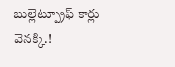బుల్లెట్ప్రూఫ్ కార్లు వెనక్కి.!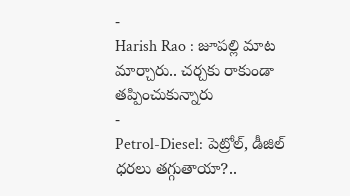-
Harish Rao : జూపల్లి మాట మార్చారు.. చర్చకు రాకుండా తప్పించుకున్నారు
-
Petrol-Diesel: పెట్రోల్, డీజిల్ ధరలు తగ్గుతాయా?..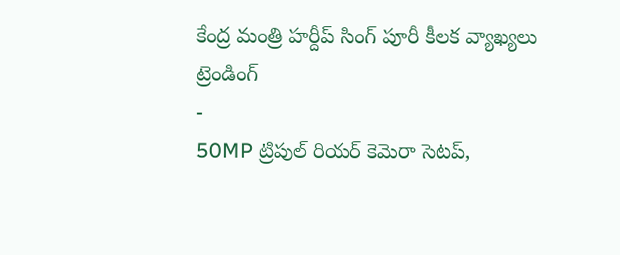కేంద్ర మంత్రి హర్దీప్ సింగ్ పూరీ కీలక వ్యాఖ్యలు
ట్రెండింగ్
-
50MP ట్రిపుల్ రియర్ కెమెరా సెటప్,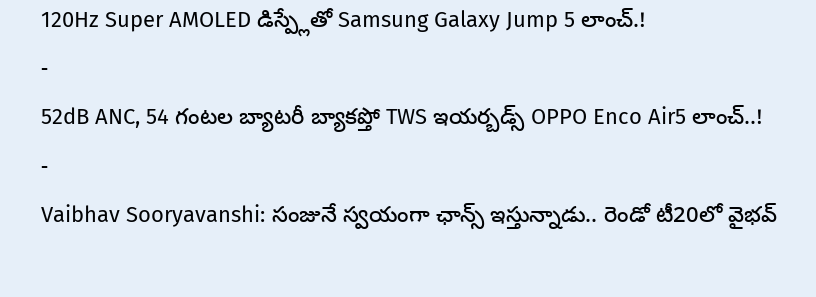120Hz Super AMOLED డిస్ప్లేతో Samsung Galaxy Jump 5 లాంచ్.!
-
52dB ANC, 54 గంటల బ్యాటరీ బ్యాకప్తో TWS ఇయర్బడ్స్ OPPO Enco Air5 లాంచ్..!
-
Vaibhav Sooryavanshi: సంజునే స్వయంగా ఛాన్స్ ఇస్తున్నాడు.. రెండో టీ20లో వైభవ్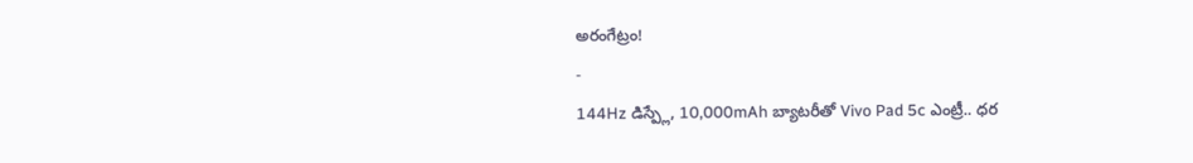అరంగేట్రం!
-
144Hz డిస్ప్లే, 10,000mAh బ్యాటరీతో Vivo Pad 5c ఎంట్రీ.. ధర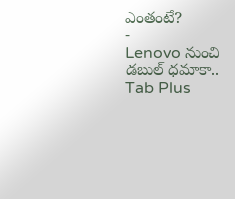ఎంతంటే?
-
Lenovo నుంచి డబుల్ ధమాకా.. Tab Plus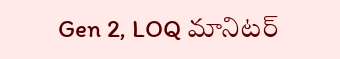Gen 2, LOQ మానిటర్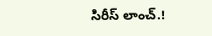సిరీస్ లాంచ్.!